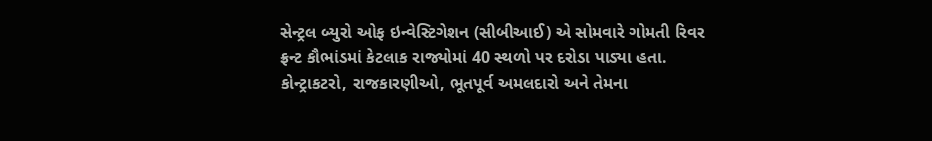સેન્ટ્રલ બ્યુરો ઓફ ઇન્વેસ્ટિગેશન (સીબીઆઈ) એ સોમવારે ગોમતી રિવર ફ્રન્ટ કૌભાંડમાં કેટલાક રાજ્યોમાં 40 સ્થળો પર દરોડા પાડ્યા હતા. કોન્ટ્રાકટરો, રાજકારણીઓ, ભૂતપૂર્વ અમલદારો અને તેમના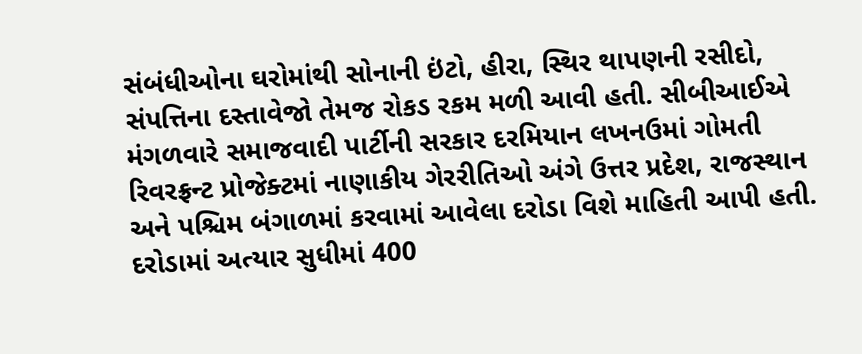સંબંધીઓના ઘરોમાંથી સોનાની ઇંટો, હીરા, સ્થિર થાપણની રસીદો, સંપત્તિના દસ્તાવેજો તેમજ રોકડ રકમ મળી આવી હતી. સીબીઆઈએ મંગળવારે સમાજવાદી પાર્ટીની સરકાર દરમિયાન લખનઉમાં ગોમતી રિવરફ્રન્ટ પ્રોજેક્ટમાં નાણાકીય ગેરરીતિઓ અંગે ઉત્તર પ્રદેશ, રાજસ્થાન અને પશ્ચિમ બંગાળમાં કરવામાં આવેલા દરોડા વિશે માહિતી આપી હતી.
દરોડામાં અત્યાર સુધીમાં 400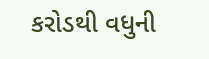કરોડથી વધુની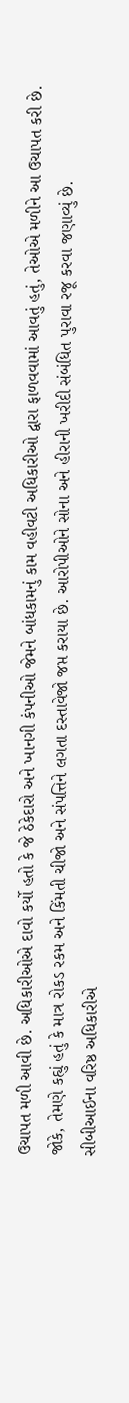ઉચાપત મળી આવી છે. અધિકારીઓએ દાવો કર્યો હતો કે જે ઠેકેદારો અને ખાનગી કંપનીઓ જેમને બાંધકામનું કામ વહીવટી અધિકારીઓ દ્વારા ફાળવવામાં આવતું હતું, તેઓએ મળીને આ ઉચાપત કરી છે. જોકે, તેમણે કહ્યું હતું કે માત્ર રોકડ રકમ અને કિંમતી ચીજો અને સંપત્તિને લગતા દસ્તાવેજો જપ્ત કરાયા છે. આરોપીઓને સોના અને હીરાની ખરીદી સંબંધિત પુરાવા રજૂ કરવા જણાવ્યું છે.
સીબીઆઈના વરિષ્ઠ અધિકારીએ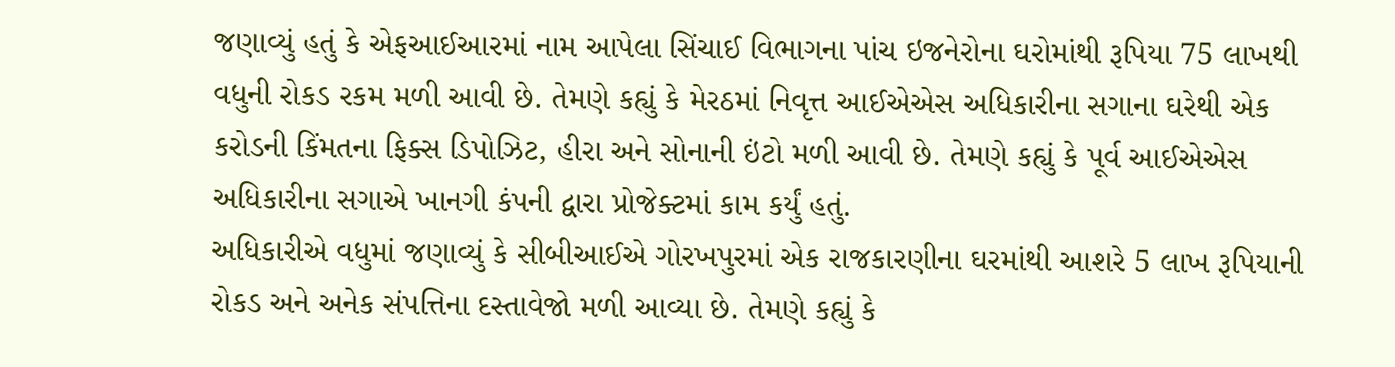જણાવ્યું હતું કે એફઆઈઆરમાં નામ આપેલા સિંચાઈ વિભાગના પાંચ ઇજનેરોના ઘરોમાંથી રૂપિયા 75 લાખથી વધુની રોકડ રકમ મળી આવી છે. તેમણે કહ્યું કે મેરઠમાં નિવૃત્ત આઈએએસ અધિકારીના સગાના ઘરેથી એક કરોડની કિંમતના ફિક્સ ડિપોઝિટ, હીરા અને સોનાની ઇંટો મળી આવી છે. તેમણે કહ્યું કે પૂર્વ આઈએએસ અધિકારીના સગાએ ખાનગી કંપની દ્વારા પ્રોજેક્ટમાં કામ કર્યું હતું.
અધિકારીએ વધુમાં જણાવ્યું કે સીબીઆઈએ ગોરખપુરમાં એક રાજકારણીના ઘરમાંથી આશરે 5 લાખ રૂપિયાની રોકડ અને અનેક સંપત્તિના દસ્તાવેજો મળી આવ્યા છે. તેમણે કહ્યું કે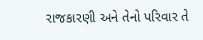રાજકારણી અને તેનો પરિવાર તે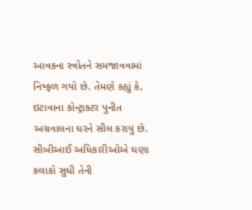આવકના સ્ત્રોતને સમજાવવામાં નિષ્ફળ ગયો છે. તેમણે કહ્યું કે, ઇટાવાના કોન્ટ્રાક્ટર પુનીત અગ્રવાલના ઘરને સીલ કરાયું છે. સીબીઆઈ અધિકારીઓએ ઘણા કલાકો સુધી તેની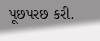પૂછપરછ કરી.